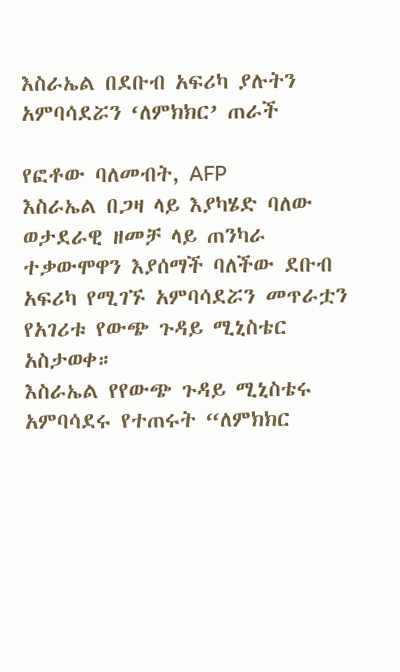እስራኤል በደቡብ አፍሪካ ያሉትን አምባሳደሯን ‘ለምክክር’ ጠራች

የፎቶው ባለመብት, AFP
እስራኤል በጋዛ ላይ እያካሄድ ባለው ወታደራዊ ዘመቻ ላይ ጠንካራ ተቃውሞዋን እያሰማች ባለችው ደቡብ አፍሪካ የሚገኙ አምባሳደሯን መጥራቷን የአገሪቱ የውጭ ጉዳይ ሚኒስቴር አስታወቀ።
እስራኤል የየውጭ ጉዳይ ሚኒስቴሩ አምባሳደሩ የተጠሩት “ለምክክር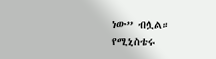ነው” ብሏል።
የሚኒስቴሩ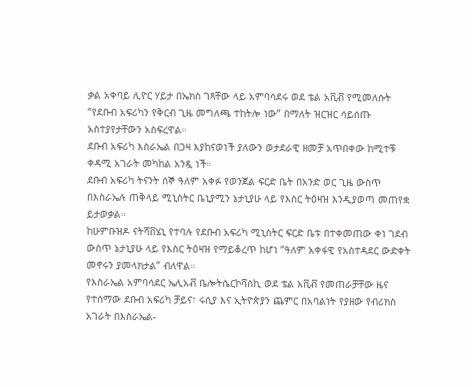ቃል አቀባይ ሊዮር ሃይታ በኤክስ ገጻቸው ላይ አምባሳደሩ ወደ ቴል አቪቭ የሚመለሱት “የደቡብ አፍሪካን የቅርብ ጊዜ መግለጫ ተከትሎ ነው” በማለት ዝርዝር ሳይሰጡ አስተያየታቸውን አስፍረዋል።
ደቡብ አፍሪካ እስራኤል በጋዛ እያከናወነች ያለውን ወታደራዊ ዘመቻ አጥበቀው ከሚተቹ ቀዳሚ አገራት መካከል አንዷ ነች።
ደቡብ አፍሪካ ትናንት ሰኞ ዓለም አቀፉ የወንጀል ፍርድ ቤት በአንድ ወር ጊዜ ውስጥ በእስራኤሉ ጠቅላይ ሚኒስትር ቤኒያሚን ኔታኒያሁ ላይ የእስር ትዕዛዝ እንዲያወጣ መጠየቋ ይታወቃል።
ከሁምቡዝዶ ናትሻቨሄኒ የተባሉ የደቡብ አፍሪካ ሚኒስትር ፍርድ ቤቱ በተቀመጠው ቀነ ገደብ ውስጥ ኔታኒያሁ ላይ የእስር ትዕዛዝ የማይቆረጥ ከሆነ “ዓለም አቀፋዊ የአስተዳደር ውድቀት መኖሩን ያመላክታል” ብለዋል።
የእስራኤል አምባሳደር ኤሊአቭ ቤሎትሴርኮቫስኪ ወደ ቴል አቪቭ የመጠራቻቸው ዜና የተሰማው ደቡብ አፍሪካ ቻይና፣ ሩሲያ እና ኢትዮጵያን ጨምር በአባልነት የያዘው የብሪክስ አገራት በእስራኤል-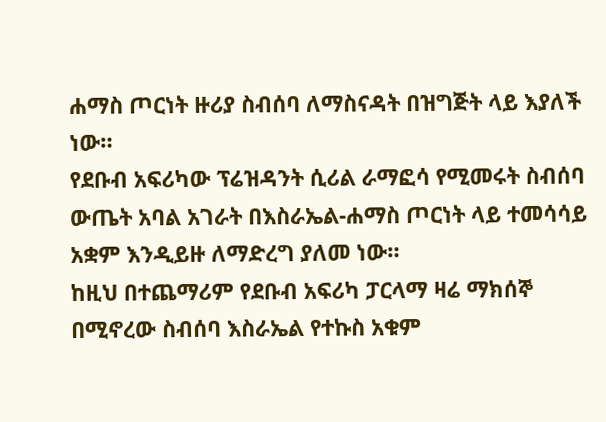ሐማስ ጦርነት ዙሪያ ስብሰባ ለማስናዳት በዝግጅት ላይ እያለች ነው።
የደቡብ አፍሪካው ፕሬዝዳንት ሲሪል ራማፎሳ የሚመሩት ስብሰባ ውጤት አባል አገራት በእስራኤል-ሐማስ ጦርነት ላይ ተመሳሳይ አቋም እንዲይዙ ለማድረግ ያለመ ነው።
ከዚህ በተጨማሪም የደቡብ አፍሪካ ፓርላማ ዛሬ ማክሰኞ በሚኖረው ስብሰባ እስራኤል የተኩስ አቁም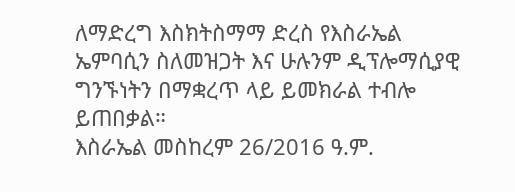ለማድረግ እስክትስማማ ድረስ የእስራኤል ኤምባሲን ስለመዝጋት እና ሁሉንም ዲፕሎማሲያዊ ግንኙነትን በማቋረጥ ላይ ይመክራል ተብሎ ይጠበቃል።
እስራኤል መስከረም 26/2016 ዓ.ም.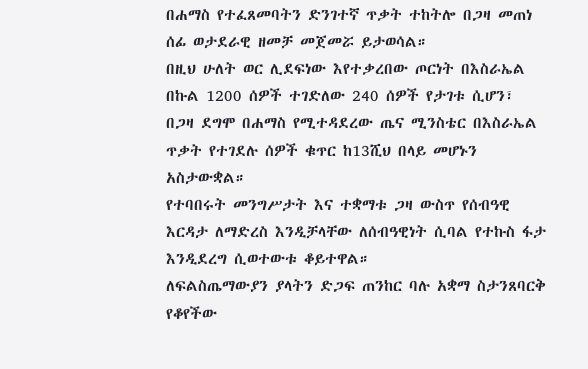በሐማስ የተፈጸመባትን ድንገተኛ ጥቃት ተከትሎ በጋዛ መጠነ ሰፊ ወታደራዊ ዘመቻ መጀመሯ ይታወሳል።
በዚህ ሁለት ወር ሊደፍነው እየተቃረበው ጦርነት በእስራኤል በኩል 1200 ሰዎች ተገድለው 240 ሰዎች የታገቱ ሲሆን፣ በጋዛ ደግሞ በሐማስ የሚተዳደረው ጤና ሚንስቴር በእስራኤል ጥቃት የተገደሉ ሰዎች ቁጥር ከ13ሺህ በላይ መሆኑን አስታውቋል።
የተባበሩት መንግሥታት እና ተቋማቱ ጋዛ ውስጥ የሰብዓዊ እርዳታ ለማድረስ እንዲቻላቸው ለሰብዓዊነት ሲባል የተኩስ ፋታ እንዲደረግ ሲወተውቱ ቆይተዋል።
ለፍልስጤማውያን ያላትን ድጋፍ ጠንከር ባሉ አቋማ ስታንጸባርቅ የቆየችው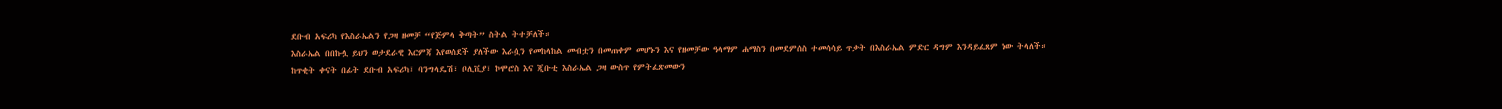ደቡብ አፍሪካ የእስራኤልን የጋዛ ዘመቻ “የጅምላ ቅጣት” ስትል ትተቻለች።
እስራኤል በበኩሏ ይህን ወታደራዊ እርምጃ እየወሰደች ያለችው እራሷን የመከላከል መብቷን በመጠቀም መሆኑን እና የዘመቻው ዓላማም ሐማስን በመደምሰስ ተመሳሳይ ጥቃት በእስራኤል ምድር ዳግም እንዳይፈጸም ነው ትላለች።
ከጥቂት ቀናት በፊት ደቡብ አፍሪካ፣ ባንግላዴሽ፣ ቦሊቪያ፣ ኮሞሮስ እና ጂቡቲ እስራኤል ጋዛ ውስጥ የምትፈጽመውን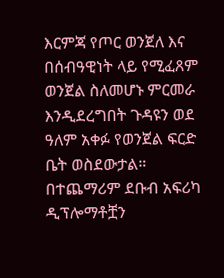እርምጃ የጦር ወንጀለ እና በሰብዓዊነት ላይ የሚፈጸም ወንጀል ስለመሆኑ ምርመራ እንዲደረግበት ጉዳዩን ወደ ዓለም አቀፉ የወንጀል ፍርድ ቤት ወስደውታል።
በተጨማሪም ደቡብ አፍሪካ ዲፕሎማቶቿን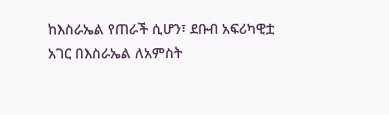ከእስራኤል የጠራች ሲሆን፣ ደቡብ አፍሪካዊቷ አገር በእስራኤል ለአምስት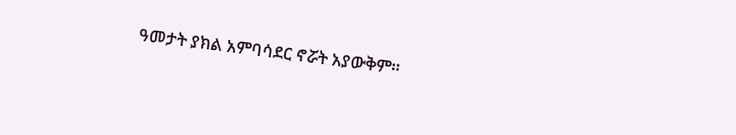ዓመታት ያክል አምባሳደር ኖሯት አያውቅም።